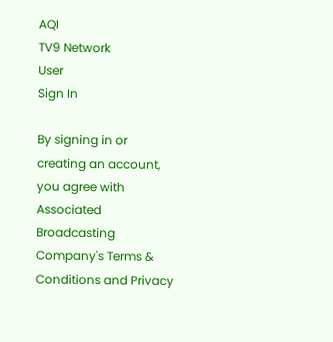AQI
TV9 Network
User
Sign In

By signing in or creating an account, you agree with Associated Broadcasting Company's Terms & Conditions and Privacy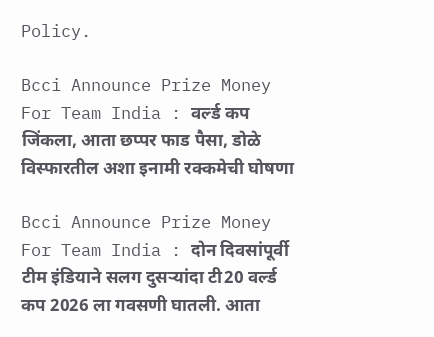Policy.

Bcci Announce Prize Money For Team India : वर्ल्ड कप जिंकला, आता छप्पर फाड पैसा, डोळे विस्फारतील अशा इनामी रक्कमेची घोषणा

Bcci Announce Prize Money For Team India : दोन दिवसांपूर्वी टीम इंडियाने सलग दुसऱ्यांदा टी20 वर्ल्ड कप 2026 ला गवसणी घातली. आता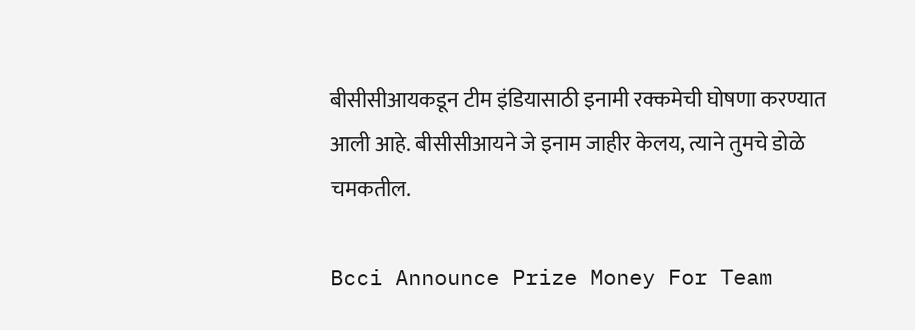बीसीसीआयकडून टीम इंडियासाठी इनामी रक्कमेची घोषणा करण्यात आली आहे. बीसीसीआयने जे इनाम जाहीर केलय, त्याने तुमचे डोळे चमकतील.

Bcci Announce Prize Money For Team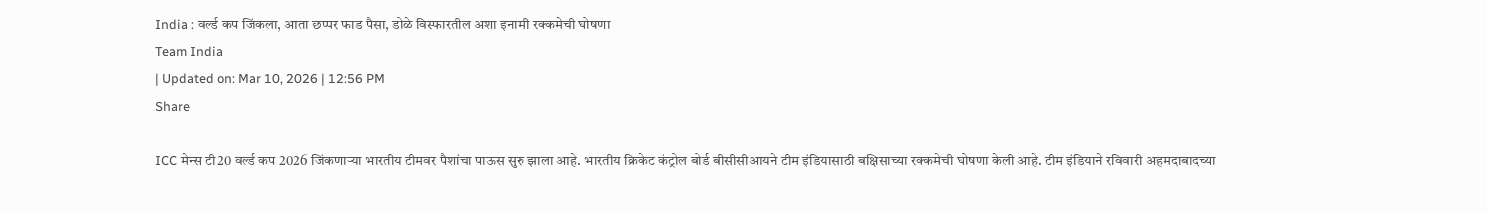India : वर्ल्ड कप जिंकला, आता छप्पर फाड पैसा, डोळे विस्फारतील अशा इनामी रक्कमेची घोषणा
Team India
| Updated on: Mar 10, 2026 | 12:56 PM
Share

ICC मेन्स टी20 वर्ल्ड कप 2026 जिंकणाऱ्या भारतीय टीमवर पैशांचा पाऊस सुरु झाला आहे. भारतीय क्रिकेट कंट्रोल बोर्ड बीसीसीआयने टीम इंडियासाठी बक्षिसाच्या रक्कमेची घोषणा केली आहे. टीम इंडियाने रविवारी अहमदाबादच्या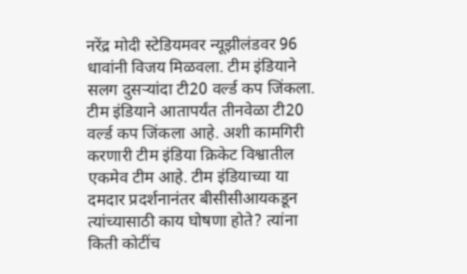नरेंद्र मोदी स्टेडियमवर न्यूझीलंडवर 96 धावांनी विजय मिळवला. टीम इंडियाने सलग दुसऱ्यांदा टी20 वर्ल्ड कप जिंकला. टीम इंडियाने आतापर्यंत तीनवेळा टी20 वर्ल्ड कप जिंकला आहे. अशी कामगिरी करणारी टीम इंडिया क्रिकेट विश्वातील एकमेव टीम आहे. टीम इंडियाच्या या दमदार प्रदर्शनानंतर बीसीसीआयकडून त्यांच्यासाठी काय घोषणा होते? त्यांना किती कोटींच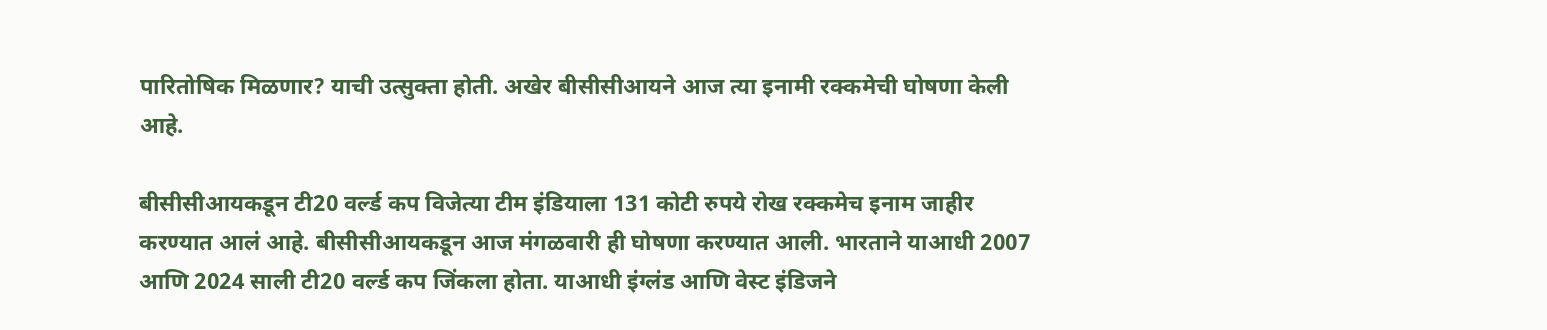पारितोषिक मिळणार? याची उत्सुक्ता होती. अखेर बीसीसीआयने आज त्या इनामी रक्कमेची घोषणा केली आहे.

बीसीसीआयकडून टी20 वर्ल्ड कप विजेत्या टीम इंडियाला 131 कोटी रुपये रोख रक्कमेच इनाम जाहीर करण्यात आलं आहे. बीसीसीआयकडून आज मंगळवारी ही घोषणा करण्यात आली. भारताने याआधी 2007 आणि 2024 साली टी20 वर्ल्ड कप जिंकला होता. याआधी इंग्लंड आणि वेस्ट इंडिजने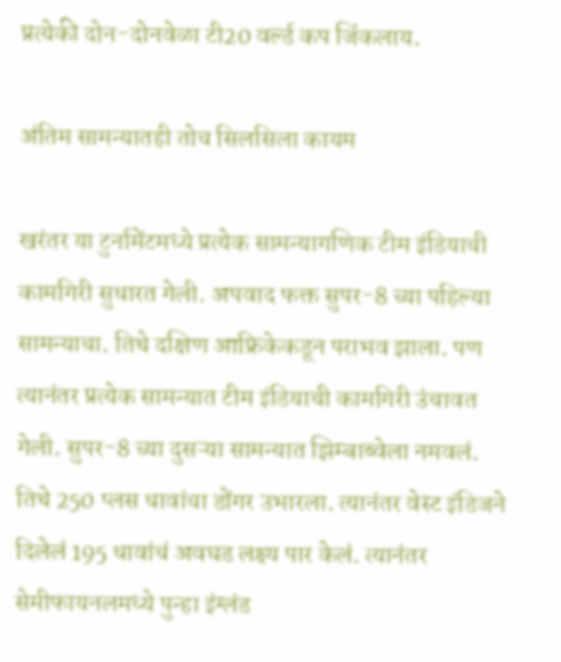प्रत्येकी दोन-दोनवेळा टी20 वर्ल्ड कप जिंकलाय.

अंतिम सामन्यातही तोच सिलसिला कायम

खरंतर या टुर्नामेंटमध्ये प्रत्येक सामन्यागणिक टीम इंडियाची कामगिरी सुधारत गेली. अपवाद फक्त सुपर-8 च्या पहिल्या सामन्याचा. तिथे दक्षिण आफ्रिकेकडून पराभव झाला. पण त्यानंतर प्रत्येक सामन्यात टीम इंडियाची कामगिरी उंचावत गेली. सुपर-8 च्या दुसऱ्या सामन्यात झिम्बाब्वेला नमवलं. तिथे 250 प्लस धावांचा डोंगर उभारला. त्यानंतर वेस्ट इंडिजने दिलेलं 195 धावांचं अवघड लक्ष्य पार केलं. त्यानंतर सेमीफायनलमध्ये पुन्हा इंग्लंड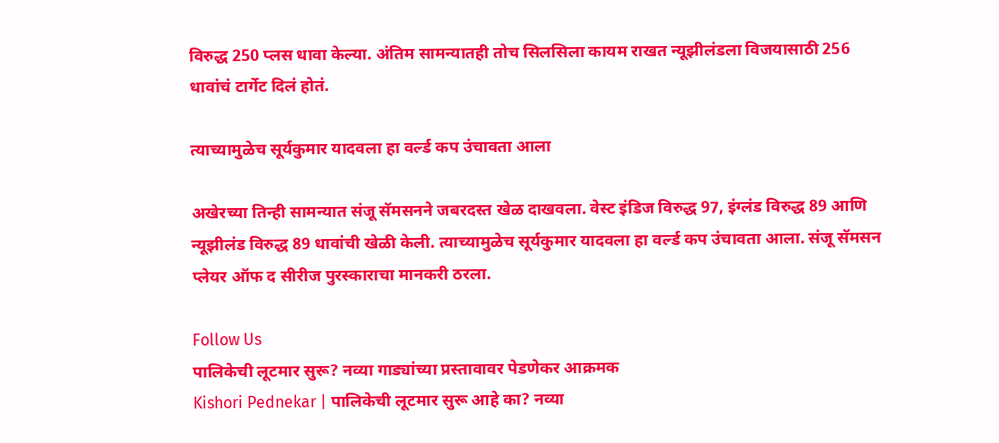विरुद्ध 250 प्लस धावा केल्या. अंतिम सामन्यातही तोच सिलसिला कायम राखत न्यूझीलंडला विजयासाठी 256 धावांचं टार्गेट दिलं होतं.

त्याच्यामुळेच सूर्यकुमार यादवला हा वर्ल्ड कप उंचावता आला

अखेरच्या तिन्ही सामन्यात संजू सॅमसनने जबरदस्त खेळ दाखवला. वेस्ट इंडिज विरुद्ध 97, इंग्लंड विरुद्ध 89 आणि न्यूझीलंड विरुद्ध 89 धावांची खेळी केली. त्याच्यामुळेच सूर्यकुमार यादवला हा वर्ल्ड कप उंचावता आला. संजू सॅमसन प्लेयर ऑफ द सीरीज पुरस्काराचा मानकरी ठरला.

Follow Us
पालिकेची लूटमार सुरू? नव्या गाड्यांच्या प्रस्तावावर पेडणेकर आक्रमक
Kishori Pednekar | पालिकेची लूटमार सुरू आहे का? नव्या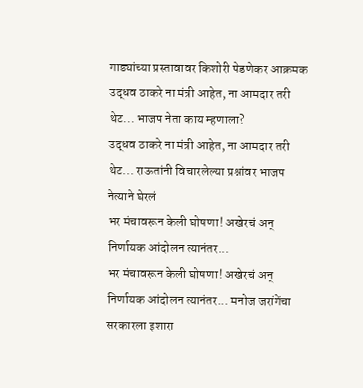गाड्यांच्या प्रस्तावावर किशोरी पेडणेकर आक्रमक
उद्धव ठाकरे ना मंत्री आहेत, ना आमदार तरी थेट... भाजप नेता काय म्हणाला?
उद्धव ठाकरे ना मंत्री आहेत, ना आमदार तरी थेट... राऊतांनी विचारलेल्या प्रश्नांवर भाजप नेत्याने घेरलं
भर मंचावरून केली घोषणा! अखेरचं अन् निर्णायक आंदोलन त्यानंतर...
भर मंचावरून केली घोषणा! अखेरचं अन् निर्णायक आंदोलन त्यानंतर... मनोज जरांगेंचा सरकारला इशारा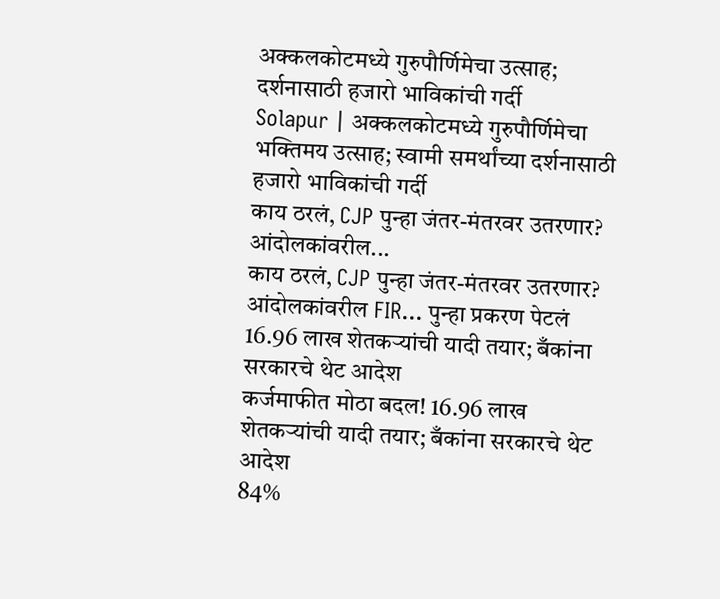अक्कलकोटमध्ये गुरुपौर्णिमेचा उत्साह; दर्शनासाठी हजारो भाविकांची गर्दी
Solapur | अक्कलकोटमध्ये गुरुपौर्णिमेचा भक्तिमय उत्साह; स्वामी समर्थांच्या दर्शनासाठी हजारो भाविकांची गर्दी
काय ठरलं, CJP पुन्हा जंतर-मंतरवर उतरणार? आंदोलकांवरील...
काय ठरलं, CJP पुन्हा जंतर-मंतरवर उतरणार? आंदोलकांवरील FIR... पुन्हा प्रकरण पेटलं
16.96 लाख शेतकऱ्यांची यादी तयार; बँकांना सरकारचे थेट आदेश
कर्जमाफीत मोठा बदल! 16.96 लाख शेतकऱ्यांची यादी तयार; बँकांना सरकारचे थेट आदेश
84%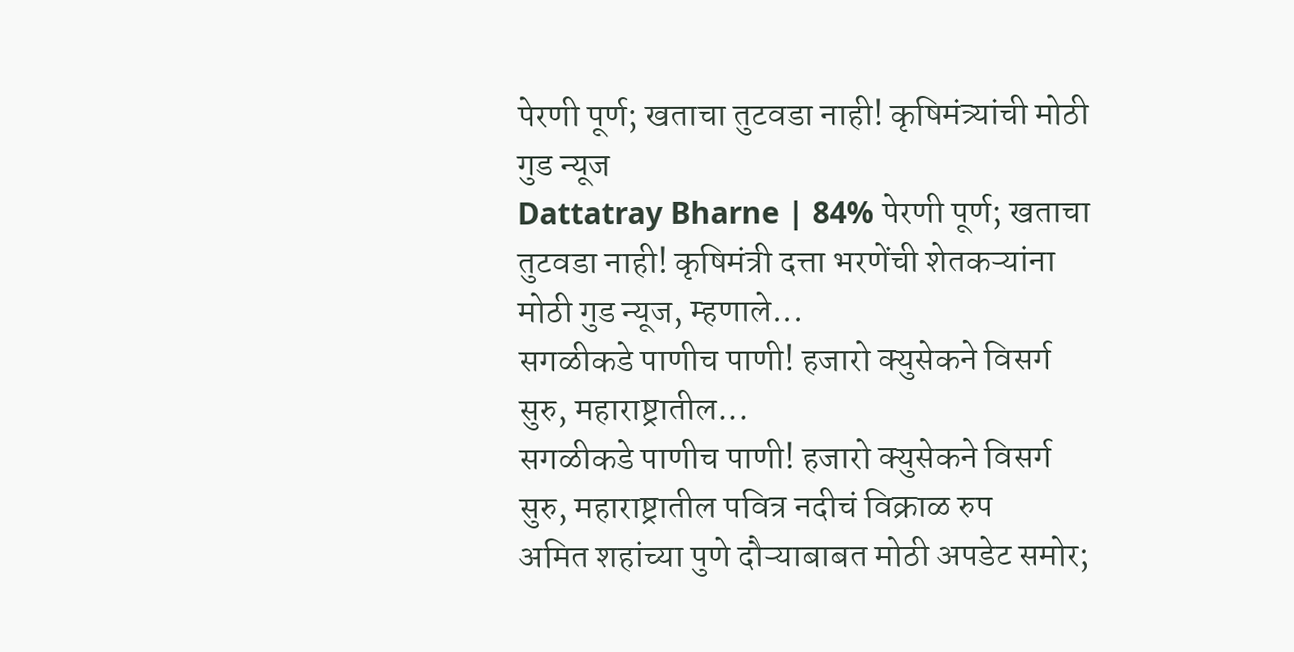पेरणी पूर्ण; खताचा तुटवडा नाही! कृषिमंत्र्यांची मोठी गुड न्यूज
Dattatray Bharne | 84% पेरणी पूर्ण; खताचा तुटवडा नाही! कृषिमंत्री दत्ता भरणेंची शेतकऱ्यांना मोठी गुड न्यूज, म्हणाले...
सगळीकडे पाणीच पाणी! हजारो क्युसेकने विसर्ग सुरु, महाराष्ट्रातील...
सगळीकडे पाणीच पाणी! हजारो क्युसेकने विसर्ग सुरु, महाराष्ट्रातील पवित्र नदीचं विक्राळ रुप
अमित शहांच्या पुणे दौऱ्याबाबत मोठी अपडेट समोर;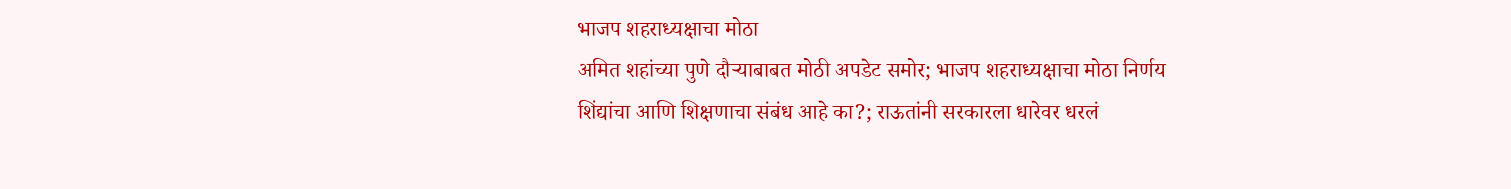भाजप शहराध्यक्षाचा मोठा
अमित शहांच्या पुणे दौऱ्याबाबत मोठी अपडेट समोर; भाजप शहराध्यक्षाचा मोठा निर्णय
शिंद्यांचा आणि शिक्षणाचा संबंध आहे का?; राऊतांनी सरकारला धारेवर धरलं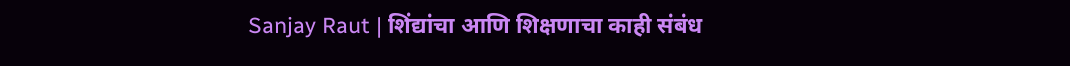Sanjay Raut | शिंद्यांचा आणि शिक्षणाचा काही संबंध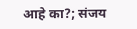आहे का?; संजय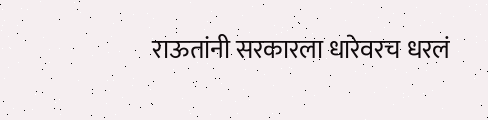राऊतांनी सरकारला धारेवरच धरलं